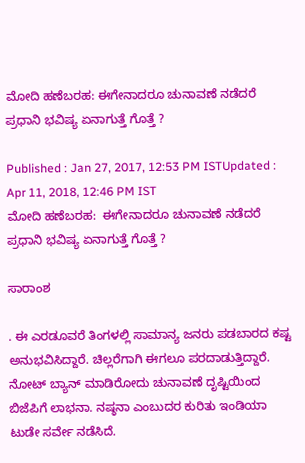ಮೋದಿ ಹಣೆಬರಹ: ಈಗೇನಾದರೂ ಚುನಾವಣೆ ನಡೆದರೆ ಪ್ರಧಾನಿ ಭವಿಷ್ಯ ಏನಾಗುತ್ತೆ ಗೊತ್ತೆ ?

Published : Jan 27, 2017, 12:53 PM ISTUpdated : Apr 11, 2018, 12:46 PM IST
ಮೋದಿ ಹಣೆಬರಹ:  ಈಗೇನಾದರೂ ಚುನಾವಣೆ ನಡೆದರೆ ಪ್ರಧಾನಿ ಭವಿಷ್ಯ ಏನಾಗುತ್ತೆ ಗೊತ್ತೆ ?

ಸಾರಾಂಶ

. ಈ ಎರಡೂವರೆ ತಿಂಗಳಲ್ಲಿ ಸಾಮಾನ್ಯ ಜನರು ಪಡಬಾರದ ಕಷ್ಟ ಅನುಭವಿಸಿದ್ದಾರೆ. ಚಿಲ್ಲರೆಗಾಗಿ ಈಗಲೂ ಪರದಾಡುತ್ತಿದ್ದಾರೆ. ನೋಟ್ ಬ್ಯಾನ್ ಮಾಡಿರೋದು ಚುನಾವಣೆ ದೃಷ್ಟಿಯಿಂದ ಬಿಜೆಪಿಗೆ ಲಾಭನಾ. ನಷ್ಠನಾ ಎಂಬುದರ ಕುರಿತು ಇಂಡಿಯಾ ಟುಡೇ ಸರ್ವೇ ನಡೆಸಿದೆ.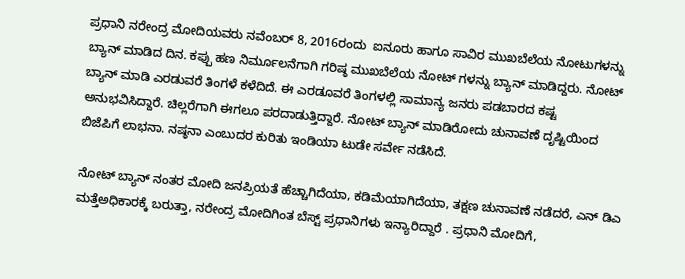ಪ್ರಧಾನಿ ನರೇಂದ್ರ ಮೋದಿಯವರು ನವೆಂಬರ್ 8, 2016ರಂದು  ಐನೂರು ಹಾಗೂ ಸಾವಿರ ಮುಖಬೆಲೆಯ ನೋಟುಗಳನ್ನು ಬ್ಯಾನ್ ಮಾಡಿದ ದಿನ. ಕಪ್ಪು ಹಣ ನಿರ್ಮೂಲನೆಗಾಗಿ ಗರಿಷ್ಠ ಮುಖಬೆಲೆಯ ನೋಟ್ ಗಳನ್ನು ಬ್ಯಾನ್ ಮಾಡಿದ್ದರು. ನೋಟ್ ಬ್ಯಾನ್ ಮಾಡಿ ಎರಡುವರೆ ತಿಂಗಳೆ ಕಳೆದಿದೆ. ಈ ಎರಡೂವರೆ ತಿಂಗಳಲ್ಲಿ ಸಾಮಾನ್ಯ ಜನರು ಪಡಬಾರದ ಕಷ್ಟ ಅನುಭವಿಸಿದ್ದಾರೆ. ಚಿಲ್ಲರೆಗಾಗಿ ಈಗಲೂ ಪರದಾಡುತ್ತಿದ್ದಾರೆ. ನೋಟ್ ಬ್ಯಾನ್ ಮಾಡಿರೋದು ಚುನಾವಣೆ ದೃಷ್ಟಿಯಿಂದ ಬಿಜೆಪಿಗೆ ಲಾಭನಾ. ನಷ್ಠನಾ ಎಂಬುದರ ಕುರಿತು ಇಂಡಿಯಾ ಟುಡೇ ಸರ್ವೇ ನಡೆಸಿದೆ.

ನೋಟ್ ಬ್ಯಾನ್ ನಂತರ ಮೋದಿ ಜನಪ್ರಿಯತೆ ಹೆಚ್ಚಾಗಿದೆಯಾ, ಕಡಿಮೆಯಾಗಿದೆಯಾ, ತಕ್ಷಣ ಚುನಾವಣೆ ನಡೆದರೆ, ಎನ್ ಡಿಎ ಮತ್ತೆಅಧಿಕಾರಕ್ಕೆ ಬರುತ್ತಾ, ನರೇಂದ್ರ ಮೋದಿಗಿಂತ ಬೆಸ್ಟ್ ಪ್ರಧಾನಿಗಳು ಇನ್ಯಾರಿದ್ದಾರೆ . ಪ್ರಧಾನಿ ಮೋದಿಗೆ,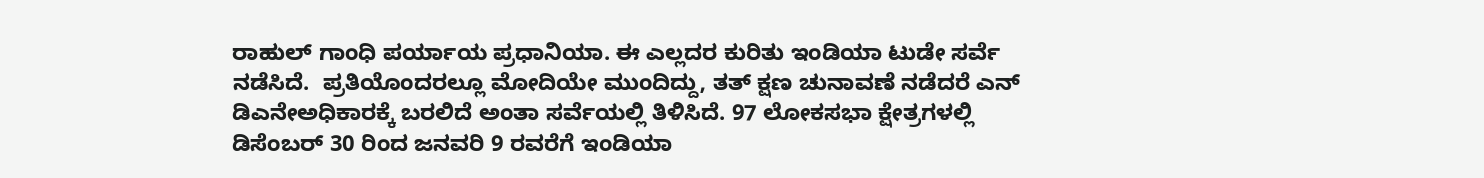ರಾಹುಲ್ ಗಾಂಧಿ ಪರ್ಯಾಯ ಪ್ರಧಾನಿಯಾ. ಈ ಎಲ್ಲದರ ಕುರಿತು ಇಂಡಿಯಾ ಟುಡೇ ಸರ್ವೆ ನಡೆಸಿದೆ.  ಪ್ರತಿಯೊಂದರಲ್ಲೂ ಮೋದಿಯೇ ಮುಂದಿದ್ದು, ತತ್ ಕ್ಷಣ ಚುನಾವಣೆ ನಡೆದರೆ ಎನ್ ಡಿಎನೇಅಧಿಕಾರಕ್ಕೆ ಬರಲಿದೆ ಅಂತಾ ಸರ್ವೆಯಲ್ಲಿ ತಿಳಿಸಿದೆ. 97 ಲೋಕಸಭಾ ಕ್ಷೇತ್ರಗಳಲ್ಲಿ ಡಿಸೆಂಬರ್ 30 ರಿಂದ ಜನವರಿ 9 ರವರೆಗೆ ಇಂಡಿಯಾ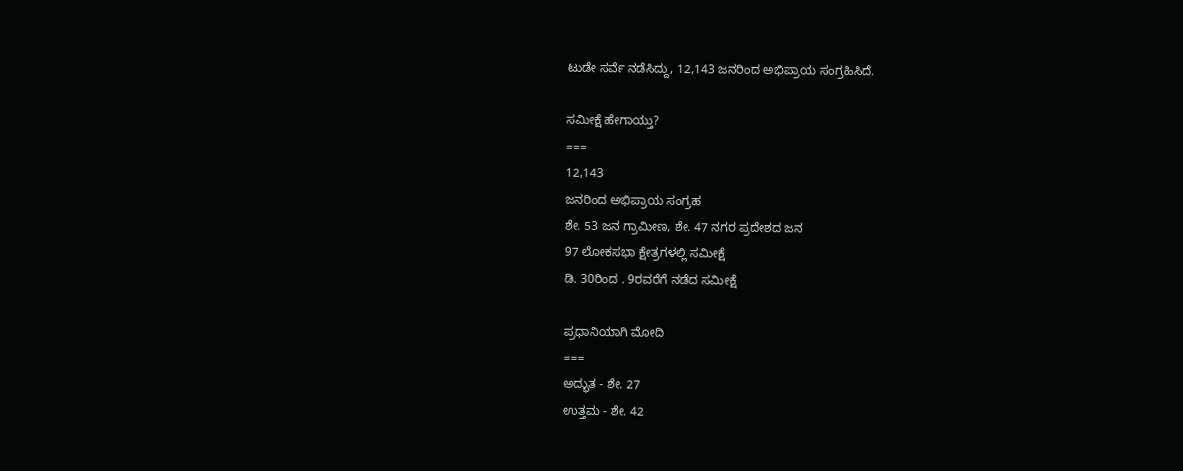ಟುಡೇ ಸರ್ವೆ ನಡೆಸಿದ್ದು, 12,143 ಜನರಿಂದ ಅಭಿಪ್ರಾಯ ಸಂಗ್ರಹಿಸಿದೆ.

ಸಮೀಕ್ಷೆ ಹೇಗಾಯ್ತು?
===
12,143
ಜನರಿಂದ ಅಭಿಪ್ರಾಯ ಸಂಗ್ರಹ
ಶೇ. 53 ಜನ ಗ್ರಾಮೀಣ, ಶೇ. 47 ನಗರ ಪ್ರದೇಶದ ಜನ
97 ಲೋಕಸಭಾ ಕ್ಷೇತ್ರಗಳಲ್ಲಿ ಸಮೀಕ್ಷೆ
ಡಿ. 30ರಿಂದ . 9ರವರೆಗೆ ನಡೆದ ಸಮೀಕ್ಷೆ

ಪ್ರಧಾನಿಯಾಗಿ ಮೋದಿ
===
ಅದ್ಭುತ - ಶೇ. 27
ಉತ್ತಮ - ಶೇ. 42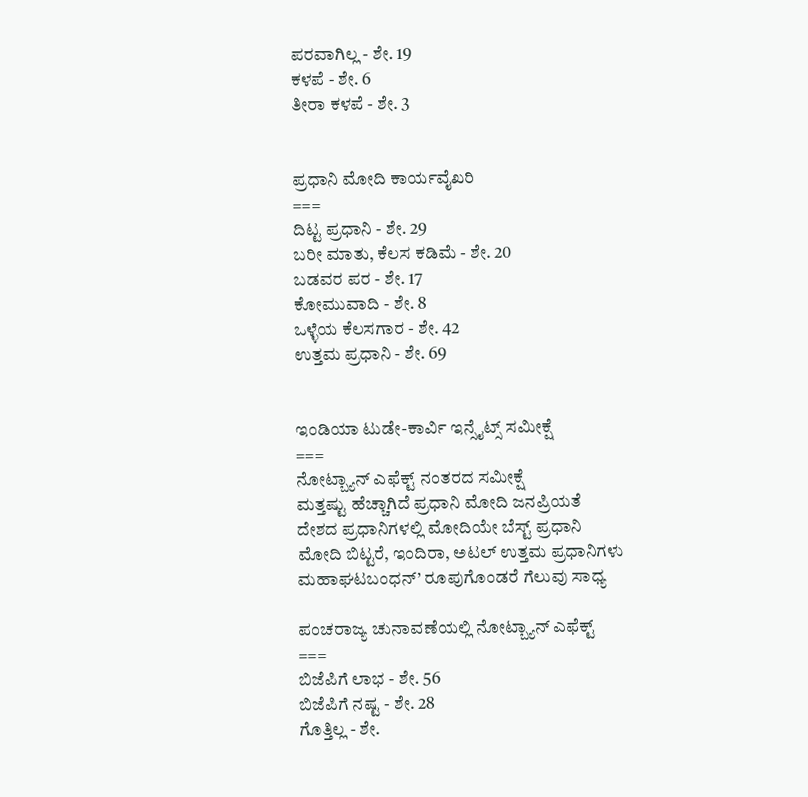ಪರವಾಗಿಲ್ಲ - ಶೇ. 19
ಕಳಪೆ - ಶೇ. 6
ತೀರಾ ಕಳಪೆ - ಶೇ. 3


ಪ್ರಧಾನಿ ಮೋದಿ ಕಾರ್ಯವೈಖರಿ
===
ದಿಟ್ಟ ಪ್ರಧಾನಿ - ಶೇ. 29
ಬರೀ ಮಾತು, ಕೆಲಸ ಕಡಿಮೆ - ಶೇ. 20
ಬಡವರ ಪರ - ಶೇ. 17
ಕೋಮುವಾದಿ - ಶೇ. 8
ಒಳ್ಳೆಯ ಕೆಲಸಗಾರ - ಶೇ. 42
ಉತ್ತಮ ಪ್ರಧಾನಿ - ಶೇ. 69


ಇಂಡಿಯಾ ಟುಡೇ-ಕಾರ್ವಿ ಇನ್ಸೈಟ್ಸ್ ಸಮೀಕ್ಷೆ
===
ನೋಟ್ಬ್ಯಾನ್ ಎಫೆಕ್ಟ್ ನಂತರದ ಸಮೀಕ್ಷೆ
ಮತ್ತಷ್ಟು ಹೆಚ್ಚಾಗಿದೆ ಪ್ರಧಾನಿ ಮೋದಿ ಜನಪ್ರಿಯತೆ
ದೇಶದ ಪ್ರಧಾನಿಗಳಲ್ಲಿ ಮೋದಿಯೇ ಬೆಸ್ಟ್ ಪ್ರಧಾನಿ
ಮೋದಿ ಬಿಟ್ಟರೆ, ಇಂದಿರಾ, ಅಟಲ್ ಉತ್ತಮ ಪ್ರಧಾನಿಗಳು
ಮಹಾಘಟಬಂಧನ್’ ರೂಪುಗೊಂಡರೆ ಗೆಲುವು ಸಾಧ್ಯ

ಪಂಚರಾಜ್ಯ ಚುನಾವಣೆಯಲ್ಲಿ ನೋಟ್ಬ್ಯಾನ್ ಎಫೆಕ್ಟ್
===
ಬಿಜೆಪಿಗೆ ಲಾಭ - ಶೇ. 56
ಬಿಜೆಪಿಗೆ ನಷ್ಟ - ಶೇ. 28
ಗೊತ್ತಿಲ್ಲ - ಶೇ.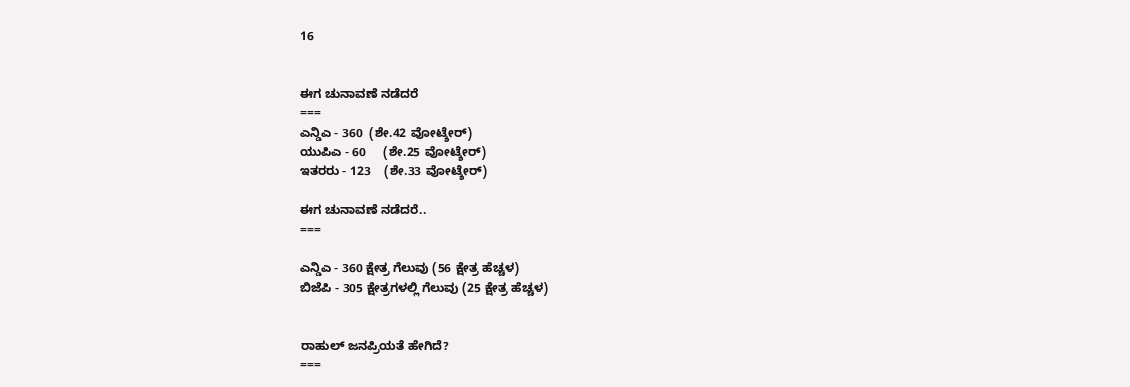16


ಈಗ ಚುನಾವಣೆ ನಡೆದರೆ
===
ಎನ್ಡಿಎ - 360  (ಶೇ.42 ವೋಟ್ಶೇರ್)
ಯುಪಿಎ - 60     (ಶೇ.25 ವೋಟ್ಶೇರ್)
ಇತರರು - 123    (ಶೇ.33 ವೋಟ್ಶೇರ್)

ಈಗ ಚುನಾವಣೆ ನಡೆದರೆ..
===

ಎನ್ಡಿಎ - 360 ಕ್ಷೇತ್ರ ಗೆಲುವು (56 ಕ್ಷೇತ್ರ ಹೆಚ್ಚಳ)
ಬಿಜೆಪಿ - 305 ಕ್ಷೇತ್ರಗಳಲ್ಲಿ ಗೆಲುವು (25 ಕ್ಷೇತ್ರ ಹೆಚ್ಚಳ)


ರಾಹುಲ್ ಜನಪ್ರಿಯತೆ ಹೇಗಿದೆ?
===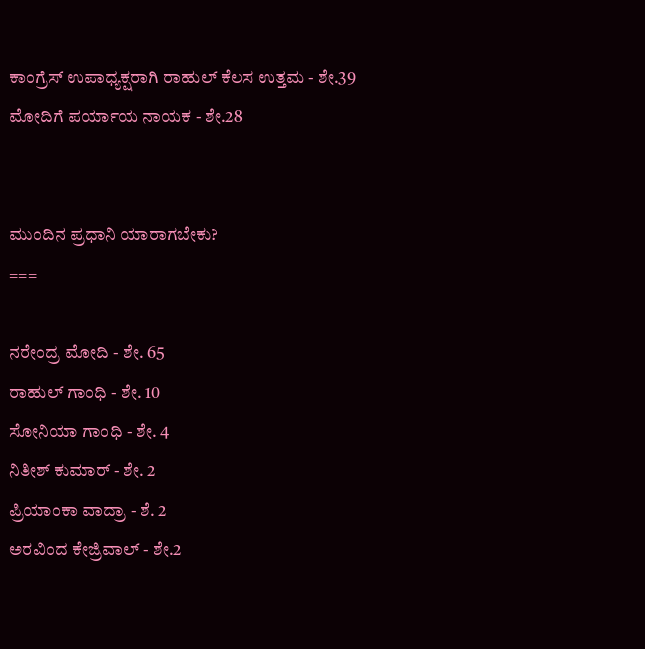ಕಾಂಗ್ರೆಸ್ ಉಪಾಧ್ಯಕ್ಷರಾಗಿ ರಾಹುಲ್ ಕೆಲಸ ಉತ್ತಮ - ಶೇ.39
ಮೋದಿಗೆ ಪರ್ಯಾಯ ನಾಯಕ - ಶೇ.28


ಮುಂದಿನ ಪ್ರಧಾನಿ ಯಾರಾಗಬೇಕು?
===

ನರೇಂದ್ರ ಮೋದಿ - ಶೇ. 65
ರಾಹುಲ್ ಗಾಂಧಿ - ಶೇ. 10
ಸೋನಿಯಾ ಗಾಂಧಿ - ಶೇ. 4
ನಿತೀಶ್ ಕುಮಾರ್ - ಶೇ. 2
ಪ್ರಿಯಾಂಕಾ ವಾದ್ರಾ - ಶೆ. 2
ಅರವಿಂದ ಕೇಜ್ರಿವಾಲ್ - ಶೇ.2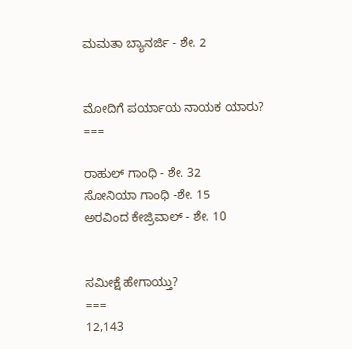ಮಮತಾ ಬ್ಯಾನರ್ಜಿ - ಶೇ. 2


ಮೋದಿಗೆ ಪರ್ಯಾಯ ನಾಯಕ ಯಾರು?
===

ರಾಹುಲ್ ಗಾಂಧಿ - ಶೇ. 32
ಸೋನಿಯಾ ಗಾಂಧಿ -ಶೇ. 15
ಅರವಿಂದ ಕೇಜ್ರಿವಾಲ್ - ಶೇ. 10


ಸಮೀಕ್ಷೆ ಹೇಗಾಯ್ತು?
===
12,143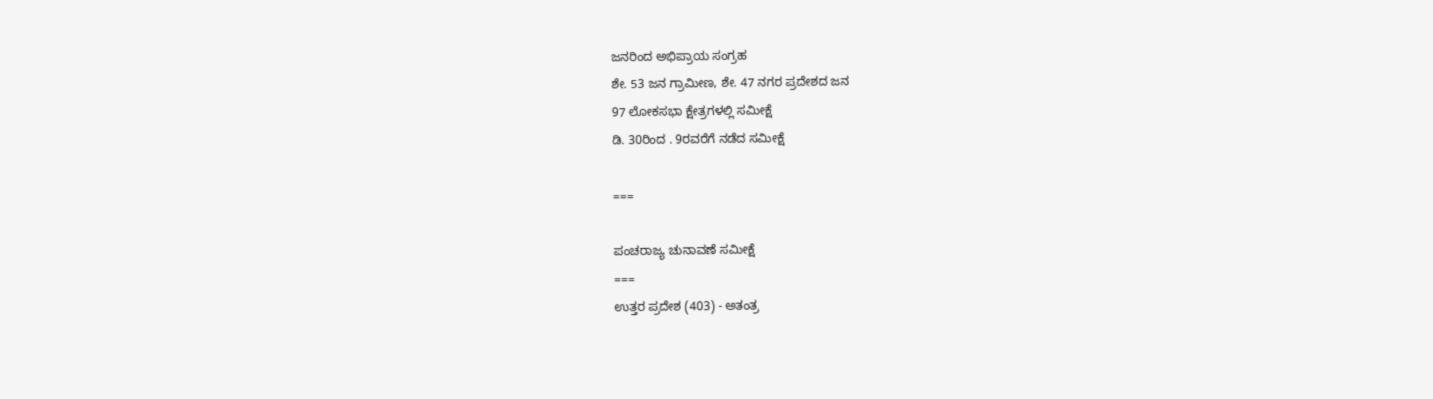ಜನರಿಂದ ಅಭಿಪ್ರಾಯ ಸಂಗ್ರಹ
ಶೇ. 53 ಜನ ಗ್ರಾಮೀಣ, ಶೇ. 47 ನಗರ ಪ್ರದೇಶದ ಜನ
97 ಲೋಕಸಭಾ ಕ್ಷೇತ್ರಗಳಲ್ಲಿ ಸಮೀಕ್ಷೆ
ಡಿ. 30ರಿಂದ . 9ರವರೆಗೆ ನಡೆದ ಸಮೀಕ್ಷೆ

===

ಪಂಚರಾಜ್ಯ ಚುನಾವಣೆ ಸಮೀಕ್ಷೆ
===
ಉತ್ತರ ಪ್ರದೇಶ (403) - ಅತಂತ್ರ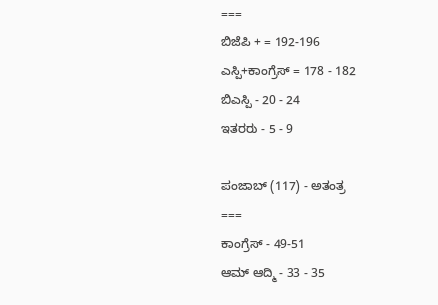===
ಬಿಜೆಪಿ + = 192-196
ಎಸ್ಪಿ+ಕಾಂಗ್ರೆಸ್ = 178 - 182
ಬಿಎಸ್ಪಿ - 20 - 24
ಇತರರು - 5 - 9

ಪಂಜಾಬ್ (117) - ಅತಂತ್ರ
===
ಕಾಂಗ್ರೆಸ್ - 49-51
ಆಮ್ ಆದ್ಮಿ - 33 - 35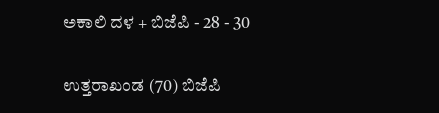ಅಕಾಲಿ ದಳ + ಬಿಜೆಪಿ - 28 - 30


ಉತ್ತರಾಖಂಡ (70) ಬಿಜೆಪಿ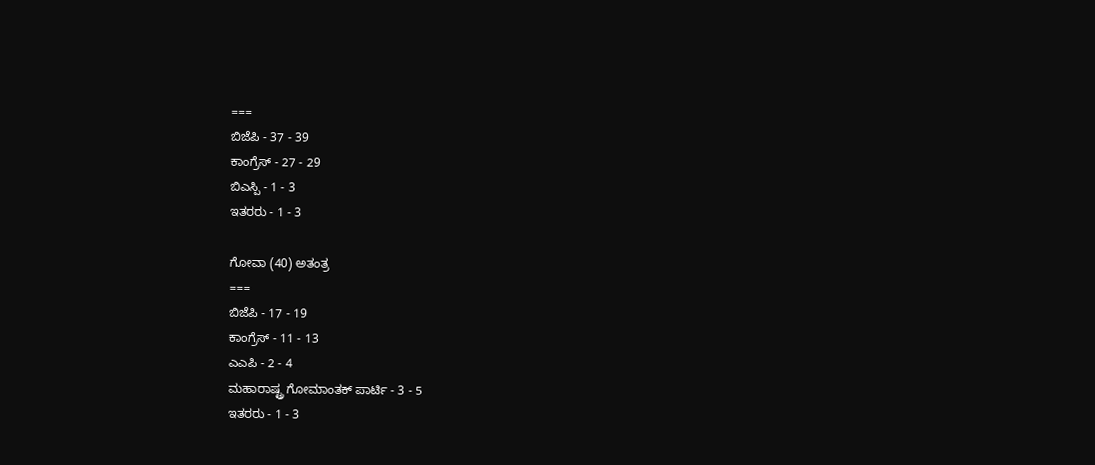===
ಬಿಜೆಪಿ - 37 - 39
ಕಾಂಗ್ರೆಸ್ - 27 - 29
ಬಿಎಸ್ಪಿ - 1 - 3
ಇತರರು - 1 - 3

ಗೋವಾ (40) ಅತಂತ್ರ
===
ಬಿಜೆಪಿ - 17 - 19
ಕಾಂಗ್ರೆಸ್ - 11 - 13
ಎಎಪಿ - 2 - 4
ಮಹಾರಾಷ್ಟ್ರ ಗೋಮಾಂತಕ್ ಪಾರ್ಟಿ - 3 - 5
ಇತರರು - 1 - 3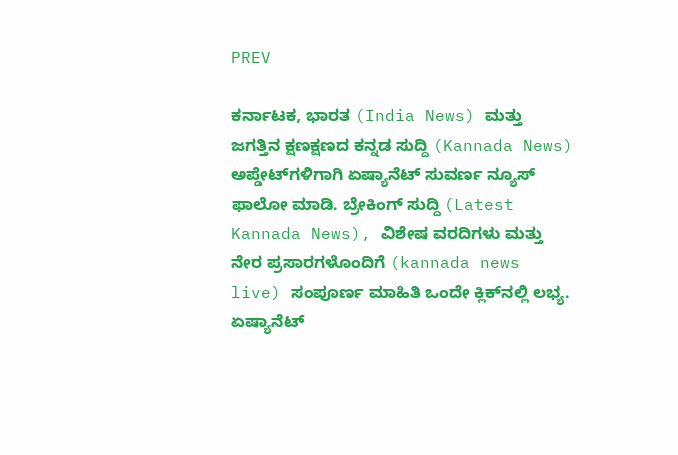PREV

ಕರ್ನಾಟಕ, ಭಾರತ (India News) ಮತ್ತು ಜಗತ್ತಿನ ಕ್ಷಣಕ್ಷಣದ ಕನ್ನಡ ಸುದ್ದಿ (Kannada News) ಅಪ್ಡೇಟ್‌ಗಳಿಗಾಗಿ ಏಷ್ಯಾನೆಟ್ ಸುವರ್ಣ ನ್ಯೂಸ್‌ ಫಾಲೋ ಮಾಡಿ. ಬ್ರೇಕಿಂಗ್ ಸುದ್ದಿ (Latest Kannada News), ವಿಶೇಷ ವರದಿಗಳು ಮತ್ತು ನೇರ ಪ್ರಸಾರಗಳೊಂದಿಗೆ (kannada news live) ಸಂಪೂರ್ಣ ಮಾಹಿತಿ ಒಂದೇ ಕ್ಲಿಕ್‌ನಲ್ಲಿ ಲಭ್ಯ. ಏಷ್ಯಾನೆಟ್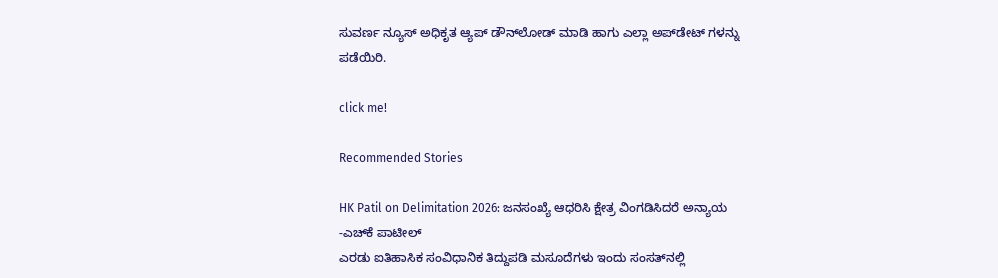ಸುವರ್ಣ ನ್ಯೂಸ್ ಅಧಿಕೃತ ಆ್ಯಪ್ ಡೌನ್‌ಲೋಡ್ ಮಾಡಿ ಹಾಗು ಎಲ್ಲಾ ಅಪ್‌ಡೇಟ್ ಗಳನ್ನು ಪಡೆಯಿರಿ.

click me!

Recommended Stories

HK Patil on Delimitation 2026: ಜನಸಂಖ್ಯೆ ಆಧರಿಸಿ ಕ್ಷೇತ್ರ ವಿಂಗಡಿಸಿದರೆ ಅನ್ಯಾಯ -ಎಚ್‌ಕೆ ಪಾಟೀಲ್‌
ಎರಡು ಐತಿಹಾಸಿಕ ಸಂವಿಧಾನಿಕ ತಿದ್ದುಪಡಿ ಮಸೂದೆಗಳು ಇಂದು ಸಂಸತ್‌ನಲ್ಲಿ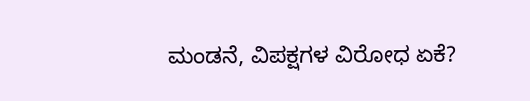ಮಂಡನೆ, ವಿಪಕ್ಷಗಳ ವಿರೋಧ ಏಕೆ?